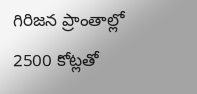గిరిజన ప్రాంతాల్లో 2500 కోట్లతో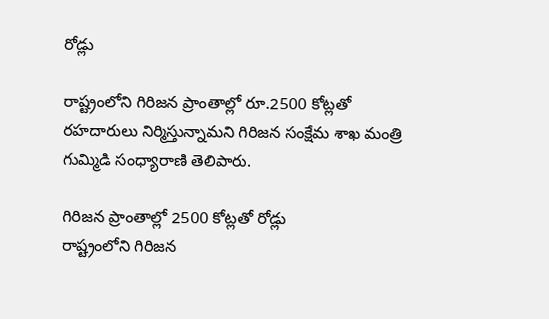రోడ్లు

రాష్ట్రంలోని గిరిజన ప్రాంతాల్లో రూ.2500 కోట్లతో రహదారులు నిర్మిస్తున్నామని గిరిజన సంక్షేమ శాఖ మంత్రి గుమ్మిడి సంధ్యారాణి తెలిపారు.

గిరిజన ప్రాంతాల్లో 2500 కోట్లతో రోడ్లు
రాష్ట్రంలోని గిరిజన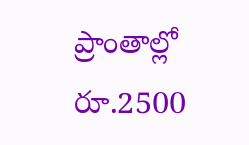ప్రాంతాల్లో రూ.2500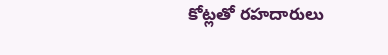కోట్లతో రహదారులు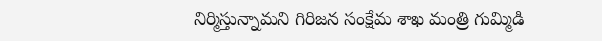నిర్మిస్తున్నామని గిరిజన సంక్షేమ శాఖ మంత్రి గుమ్మిడి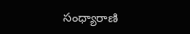సంధ్యారాణి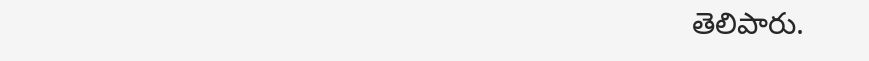తెలిపారు.